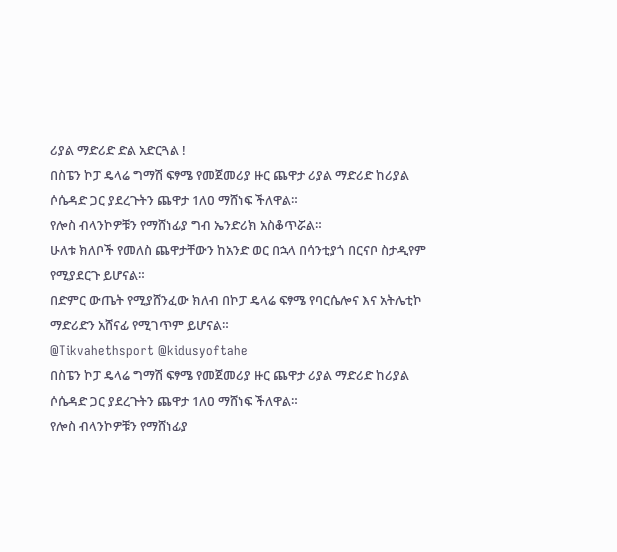ሪያል ማድሪድ ድል አድርጓል !
በስፔን ኮፓ ዴላሬ ግማሽ ፍፃሜ የመጀመሪያ ዙር ጨዋታ ሪያል ማድሪድ ከሪያል ሶሴዳድ ጋር ያደረጉትን ጨዋታ 1ለዐ ማሸነፍ ችለዋል።
የሎስ ብላንኮዎቹን የማሸነፊያ ግብ ኤንድሪክ አስቆጥሯል።
ሁለቱ ክለቦች የመለስ ጨዋታቸውን ከአንድ ወር በኋላ በሳንቲያጎ በርናቦ ስታዲየም የሚያደርጉ ይሆናል።
በድምር ውጤት የሚያሸንፈው ክለብ በኮፓ ዴላሬ ፍፃሜ የባርሴሎና እና አትሌቲኮ ማድሪድን አሸናፊ የሚገጥም ይሆናል።
@Tikvahethsport @kidusyoftahe
በስፔን ኮፓ ዴላሬ ግማሽ ፍፃሜ የመጀመሪያ ዙር ጨዋታ ሪያል ማድሪድ ከሪያል ሶሴዳድ ጋር ያደረጉትን ጨዋታ 1ለዐ ማሸነፍ ችለዋል።
የሎስ ብላንኮዎቹን የማሸነፊያ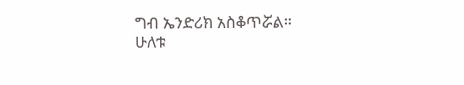ግብ ኤንድሪክ አስቆጥሯል።
ሁለቱ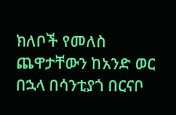ክለቦች የመለስ ጨዋታቸውን ከአንድ ወር በኋላ በሳንቲያጎ በርናቦ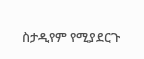ስታዲየም የሚያደርጉ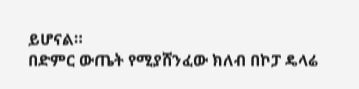ይሆናል።
በድምር ውጤት የሚያሸንፈው ክለብ በኮፓ ዴላሬ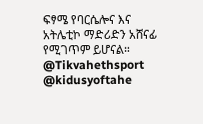ፍፃሜ የባርሴሎና እና አትሌቲኮ ማድሪድን አሸናፊ የሚገጥም ይሆናል።
@Tikvahethsport @kidusyoftahe